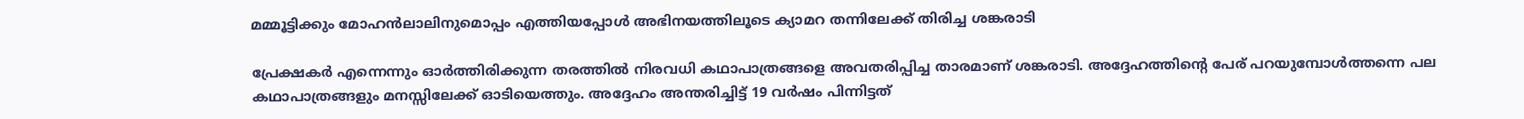മമ്മൂട്ടിക്കും മോഹന്‍ലാലിനുമൊപ്പം എത്തിയപ്പോള്‍ അഭിനയത്തിലൂടെ ക്യാമറ തന്നിലേക്ക് തിരിച്ച ശങ്കരാടി

പ്രേക്ഷകര്‍ എന്നെന്നും ഓര്‍ത്തിരിക്കുന്ന തരത്തില്‍ നിരവധി കഥാപാത്രങ്ങളെ അവതരിപ്പിച്ച താരമാണ് ശങ്കരാടി. അദ്ദേഹത്തിന്റെ പേര് പറയുമ്പോള്‍ത്തന്നെ പല കഥാപാത്രങ്ങളും മനസ്സിലേക്ക് ഓടിയെത്തും. അദ്ദേഹം അന്തരിച്ചിട്ട് 19 വര്‍ഷം പിന്നിട്ടത്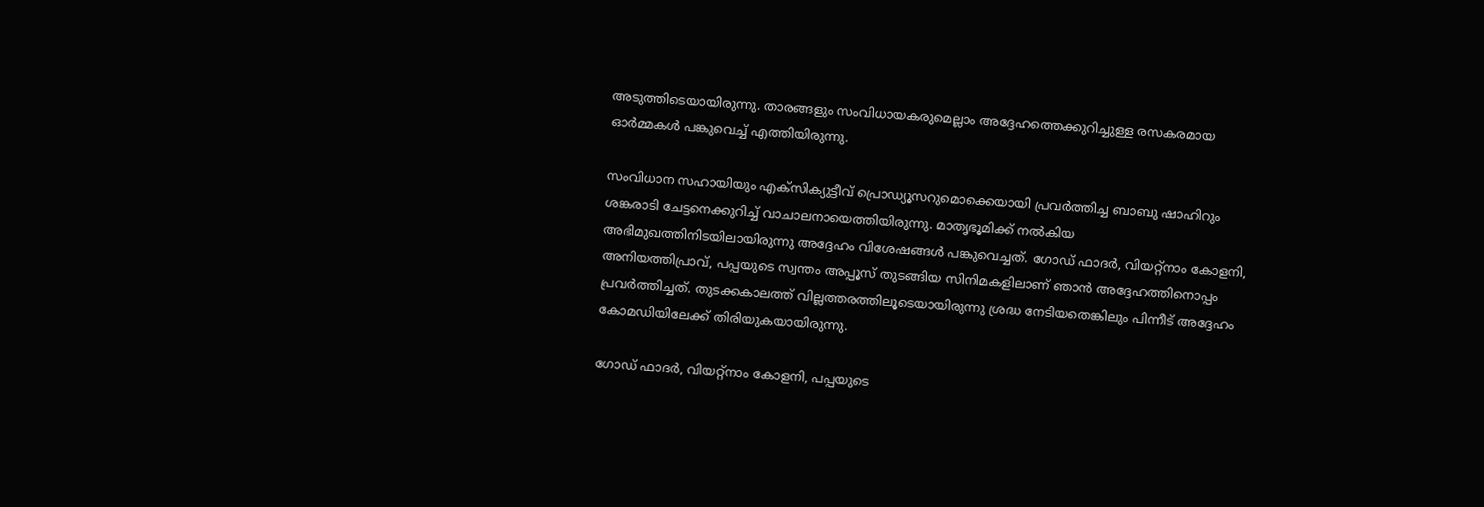അടുത്തിടെയായിരുന്നു. താരങ്ങളും സംവിധായകരുമെല്ലാം അദ്ദേഹത്തെക്കുറിച്ചുള്ള രസകരമായ ഓര്‍മ്മകള്‍ പങ്കുവെച്ച് എത്തിയിരുന്നു.

സംവിധാന സഹായിയും എക്‌സിക്യുട്ടീവ് പ്രൊഡ്യൂസറുമൊക്കെയായി പ്രവര്‍ത്തിച്ച ബാബു ഷാഹിറും ശങ്കരാടി ചേട്ടനെക്കുറിച്ച് വാചാലനായെത്തിയിരുന്നു. മാതൃഭൂമിക്ക് നല്‍കിയ അഭിമുഖത്തിനിടയിലായിരുന്നു അദ്ദേഹം വിശേഷങ്ങള്‍ പങ്കുവെച്ചത്. ഗോഡ് ഫാദര്‍, വിയറ്റ്‌നാം കോളനി, അനിയത്തിപ്രാവ്, പപ്പയുടെ സ്വന്തം അപ്പൂസ് തുടങ്ങിയ സിനിമകളിലാണ് ഞാന്‍ അദ്ദേഹത്തിനൊപ്പം പ്രവര്‍ത്തിച്ചത്. തുടക്കകാലത്ത് വില്ലത്തരത്തിലൂടെയായിരുന്നു ശ്രദ്ധ നേടിയതെങ്കിലും പിന്നീട് അദ്ദേഹം കോമഡിയിലേക്ക് തിരിയുകയായിരുന്നു.

ഗോഡ് ഫാദര്‍, വിയറ്റ്‌നാം കോളനി, പപ്പയുടെ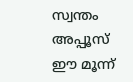സ്വന്തം അപ്പൂസ് ഈ മൂന്ന്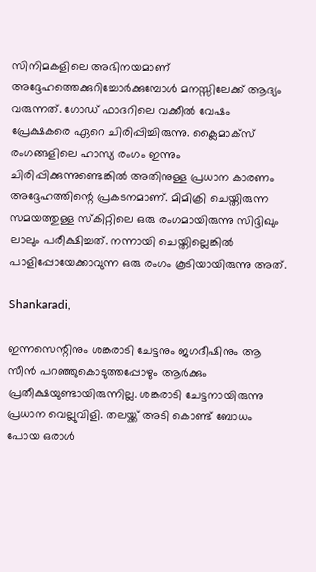സിനിമകളിലെ അഭിനയമാണ് അദ്ദേഹത്തെക്കുറിച്ചോര്‍ക്കുമ്പോള്‍ മനസ്സിലേക്ക് ആദ്യം വരുന്നത്. ഗോഡ് ഫാദറിലെ വക്കീല്‍ വേഷം പ്രേക്ഷകരെ ഏറെ ചിരിപ്പിച്ചിരുന്നു. ക്ലൈമാക്‌സ് രംഗങ്ങളിലെ ഹാസ്യ രംഗം ഇന്നും ചിരിപ്പിക്കുന്നുണ്ടെങ്കില്‍ അതിനുള്ള പ്രധാന കാരണം അദ്ദേഹത്തിന്റെ പ്രകടനമാണ്. മിമിക്രി ചെയ്തിരുന്ന സമയത്തുള്ള സ്‌കിറ്റിലെ ഒരു രംഗമായിരുന്നു സിദ്ദിഖും ലാലും പരീക്ഷിച്ചത്. നന്നായി ചെയ്തില്ലെങ്കില്‍ പാളിപ്പോയേക്കാവുന്ന ഒരു രംഗം കൂടിയായിരുന്നു അത്.

Shankaradi,

ഇന്നസെന്റിനും ശങ്കരാടി ചേട്ടനും ജഗദീഷിനും ആ സീന്‍ പറഞ്ഞുകൊടുത്തപ്പോഴും ആര്‍ക്കും പ്രതീക്ഷയുണ്ടായിരുന്നില്ല. ശങ്കരാടി ചേട്ടനായിരുന്നു പ്രധാന വെല്ലുവിളി. തലയ്ക്ക് അടി കൊണ്ട് ബോധം പോയ ഒരാള്‍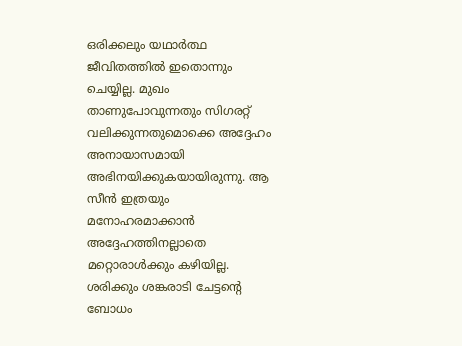ഒരിക്കലും യഥാര്‍ത്ഥ ജീവിതത്തില്‍ ഇതൊന്നും ചെയ്യില്ല. മുഖം താണുപോവുന്നതും സിഗരറ്റ് വലിക്കുന്നതുമൊക്കെ അദ്ദേഹം അനായാസമായി അഭിനയിക്കുകയായിരുന്നു. ആ സീന്‍ ഇത്രയും മനോഹരമാക്കാന്‍ അദ്ദേഹത്തിനല്ലാതെ മറ്റൊരാള്‍ക്കും കഴിയില്ല. ശരിക്കും ശങ്കരാടി ചേട്ടന്റെ ബോധം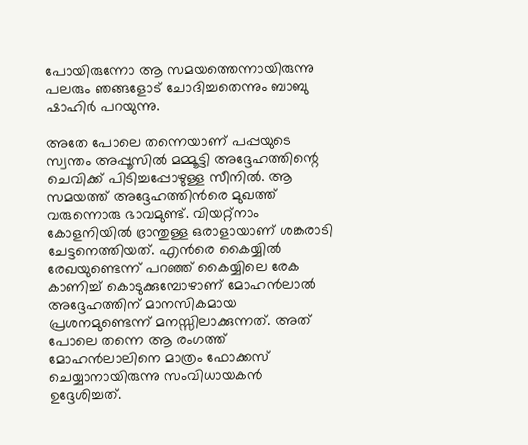പോയിരുന്നോ ആ സമയത്തെന്നായിരുന്നു പലരും ഞങ്ങളോട് ചോദിച്ചതെന്നും ബാബു ഷാഹിര്‍ പറയുന്നു.

അതേ പോലെ തന്നെയാണ് പപ്പയുടെ സ്വന്തം അപ്പൂസില്‍ മമ്മൂട്ടി അദ്ദേഹത്തിന്റെ ചെവിക്ക് പിടിച്ചപ്പോഴുള്ള സീനില്‍. ആ സമയത്ത് അദ്ദേഹത്തിന്‍രെ മുഖത്ത് വരുന്നൊരു ഭാവമുണ്ട്. വിയറ്റ്‌നാം കോളനിയില്‍ ഭ്രാന്തുള്ള ഒരാളായാണ് ശങ്കരാടി ചേട്ടനെത്തിയത്. എന്‍രെ കൈയ്യില്‍ രേഖയുണ്ടെന്ന് പറഞ്ഞ് കൈയ്യിലെ രേക കാണിച്ച് കൊടുക്കുമ്പോഴാണ് മോഹന്‍ലാല്‍ അദ്ദേഹത്തിന് മാനസികമായ പ്രശനമുണ്ടെന്ന് മനസ്സിലാക്കുന്നത്. അത് പോലെ തന്നെ ആ രംഗത്ത് മോഹന്‍ലാലിനെ മാത്രം ഫോക്കസ് ചെയ്യാനായിരുന്നു സംവിധായകന്‍ ഉദ്ദേശിച്ചത്.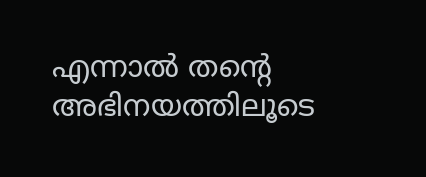എന്നാല്‍ തന്റെ അഭിനയത്തിലൂടെ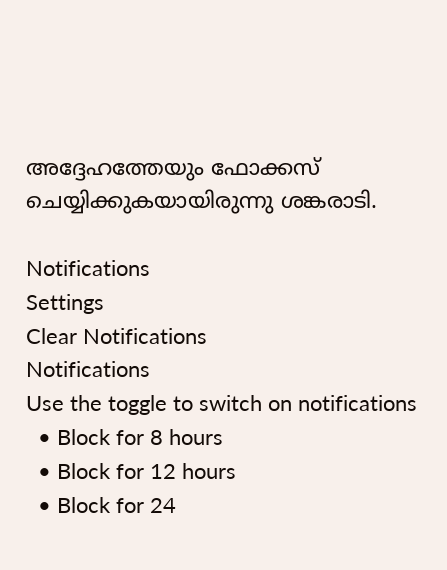അദ്ദേഹത്തേയും ഫോക്കസ് ചെയ്യിക്കുകയായിരുന്നു ശങ്കരാടി.

Notifications
Settings
Clear Notifications
Notifications
Use the toggle to switch on notifications
  • Block for 8 hours
  • Block for 12 hours
  • Block for 24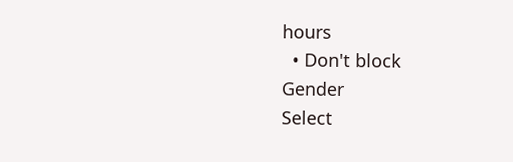hours
  • Don't block
Gender
Select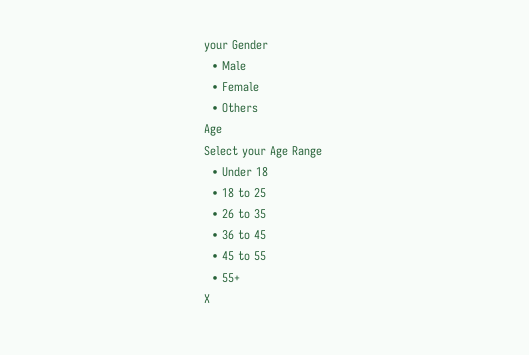your Gender
  • Male
  • Female
  • Others
Age
Select your Age Range
  • Under 18
  • 18 to 25
  • 26 to 35
  • 36 to 45
  • 45 to 55
  • 55+
X